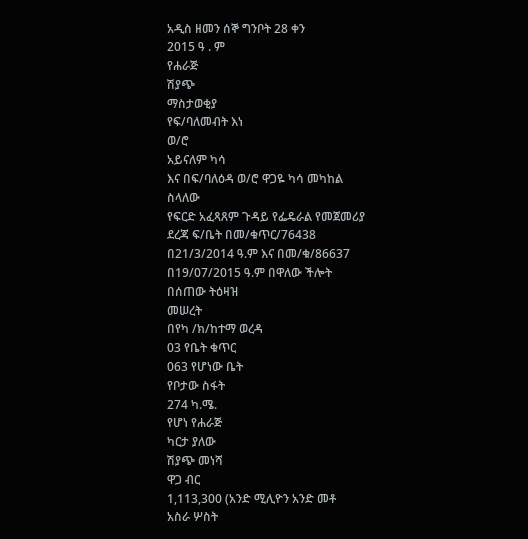አዲስ ዘመን ሰኞ ግንቦት 28 ቀን
2015 ዓ . ም
የሐራጅ
ሽያጭ
ማስታወቂያ
የፍ/ባለመብት እነ
ወ/ሮ
አይናለም ካሳ
እና በፍ/ባለዕዳ ወ/ሮ ዋጋዬ ካሳ መካከል
ስላለው
የፍርድ አፈጻጸም ጉዳይ የፌዴራል የመጀመሪያ
ደረጃ ፍ/ቤት በመ/ቁጥር/76438
በ21/3/2014 ዓ.ም እና በመ/ቁ/86637
በ19/07/2015 ዓ.ም በዋለው ችሎት
በሰጠው ትዕዛዝ
መሠረት
በየካ /ክ/ከተማ ወረዳ
03 የቤት ቁጥር
063 የሆነው ቤት
የቦታው ስፋት
274 ካ.ሜ.
የሆነ የሐራጅ
ካርታ ያለው
ሽያጭ መነሻ
ዋጋ ብር
1,113,300 (አንድ ሚሊዮን አንድ መቶ
አስራ ሦስት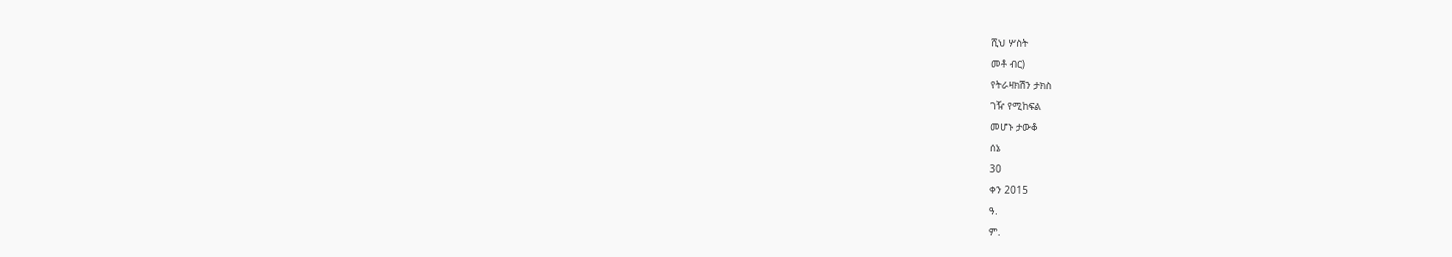ሺህ ሦስት
መቶ ብር)
የትራዛክሽን ታክስ
ገዥ የሚከፍል
መሆኑ ታውቆ
ሰኔ
30
ቀን 2015
ዓ.
ም.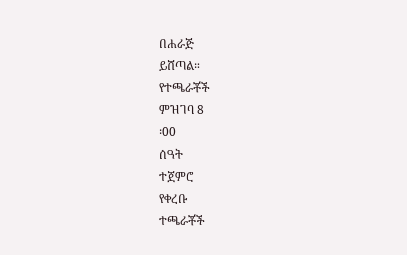በሐራጅ
ይሸጣል።
የተጫራቾች
ምዝገባ 8
፡00
ሰዓት
ተጀምሮ
የቀረቡ
ተጫራቾች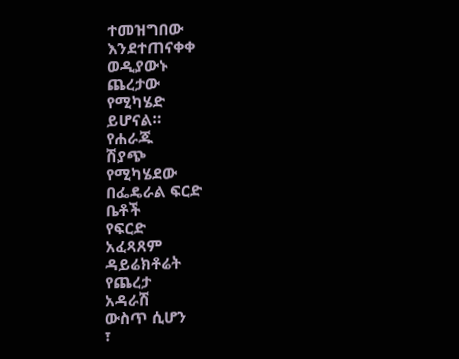ተመዝግበው
እንደተጠናቀቀ
ወዲያውኑ
ጨረታው
የሚካሄድ
ይሆናል።
የሐራጁ
ሽያጭ
የሚካሄደው
በፌዴራል ፍርድ
ቤቶች
የፍርድ
አፈጻጸም
ዳይሬክቶሬት
የጨረታ
አዳራሽ
ውስጥ ሲሆን
፣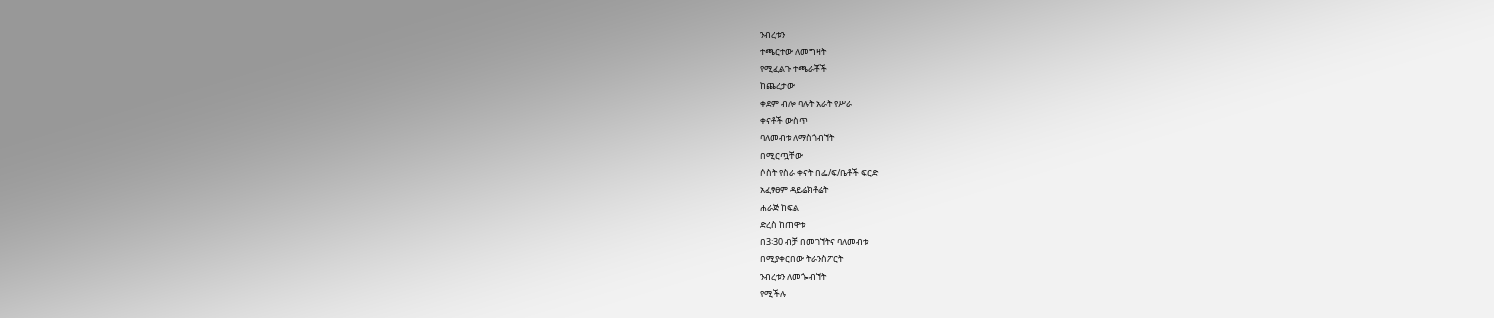ንብረቱን
ተጫርተው ለመግዛት
የሚፈልጉ ተጫራቾች
ከጨረታው
ቀደም ብሎ ባሉት አራት የሥራ
ቀናቶች ውስጥ
ባለመብቱ ለማስጎብኘት
በሚርጧቸው
ሶስት የስራ ቀናት በፌ/ፍ/ቤቶች ፍርድ
አፈፃፀም ዳይሬክቶሬት
ሐራጅ ከፍል
ድረስ ከጠዋቱ
በ3፡30 ብቻ በመገኘትና ባለመብቱ
በሚያቀርበው ትራንስፖርት
ንብረቱን ለመጐብኘት
የሚችሉ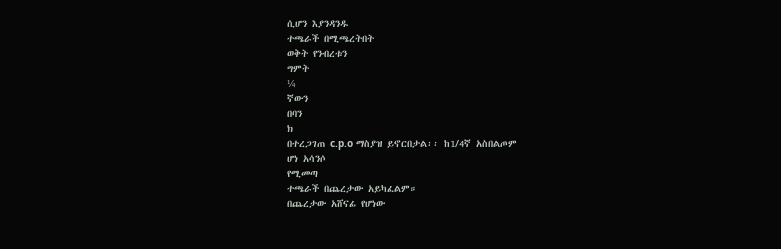ሲሆን እያንዳንዱ
ተጫራች በሚጫረትበት
ወቅት የንብረቱን
ግምት
¼
ኛውን
በባን
ክ
በተረጋገጠ c.p.o ማስያዝ ይኖርበታል፡፡ ከ1/4ኛ አስበልጦም
ሆነ አሳንሶ
የሚመጣ
ተጫራች በጨረታው አይካፈልም።
በጨረታው አሸናፊ የሆነው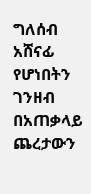ግለሰብ አሸናፊ
የሆነበትን
ገንዘብ በአጠቃላይ ጨረታውን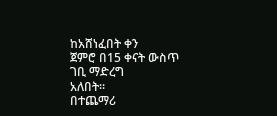ከአሸነፈበት ቀን
ጀምሮ በ15 ቀናት ውስጥ
ገቢ ማድረግ
አለበት።
በተጨማሪ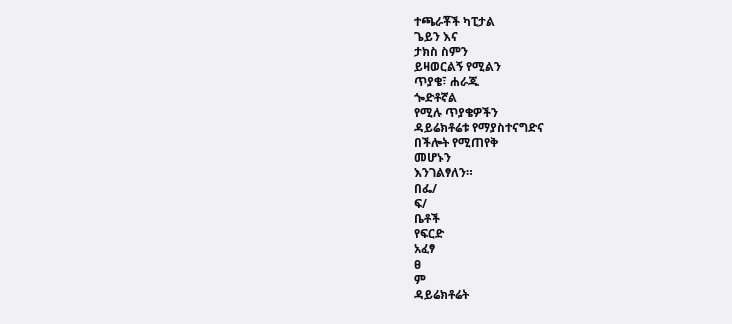ተጫራቾች ካፒታል
ጌይን እና
ታክስ ስምን
ይዛወርልኝ የሚልን
ጥያቄ፣ ሐራጁ
ጐድቶኛል
የሚሉ ጥያቄዎችን
ዳይሬክቶሬቱ የማያስተናግድና
በችሎት የሚጠየቅ
መሆኑን
እንገልፃለን።
በፌ/
ፍ/
ቤቶች
የፍርድ
አፈፃ
ፀ
ም
ዳይሬክቶሬት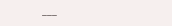___